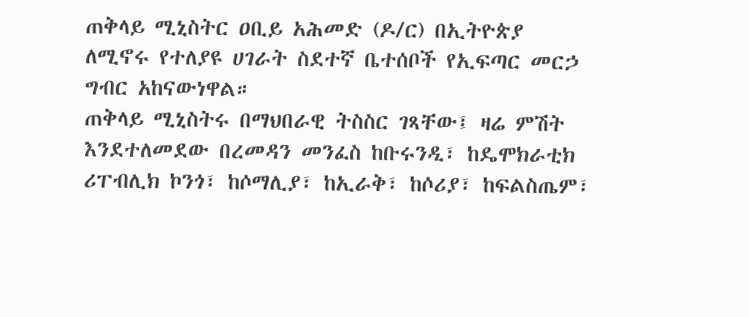ጠቅላይ ሚኒስትር ዐቢይ አሕመድ (ዶ/ር) በኢትዮጵያ ለሚኖሩ የተለያዩ ሀገራት ስደተኛ ቤተሰቦች የኢፍጣር መርኃ ግብር አከናውነዋል።
ጠቅላይ ሚኒስትሩ በማህበራዊ ትስስር ገጻቸው፤ ዛሬ ምሽት እንደተለመደው በረመዳን መንፈስ ከቡሩንዲ፣ ከዴሞክራቲክ ሪፐብሊክ ኮንጎ፣ ከሶማሊያ፣ ከኢራቅ፣ ከሶሪያ፣ ከፍልስጤም፣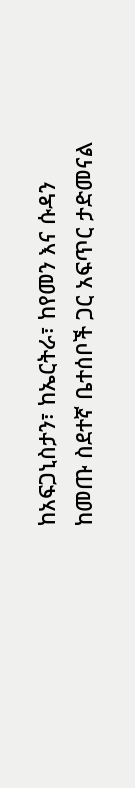ከአፍጋኒስታን፣ ከኤርትራ፣ ከየመን እና ሱዳን ከመጡ ስደተኛ ቤተሰቦች ጋር አፍጥር ታድመናል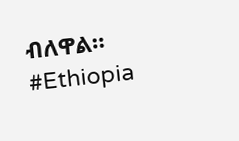ብለዋል።
#Ethiopia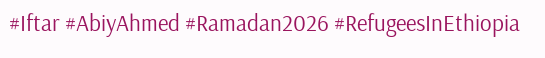#Iftar #AbiyAhmed #Ramadan2026 #RefugeesInEthiopia